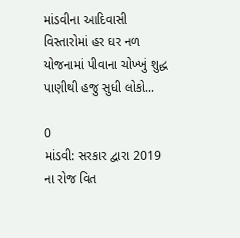માંડવીના આદિવાસી વિસ્તારોમાં હર ઘર નળ યોજનામાં પીવાના ચોખ્ખું શુદ્ધ પાણીથી હજુ સુધી લોકો...

0
માંડવી: સરકાર દ્વારા 2019 ના રોજ વિત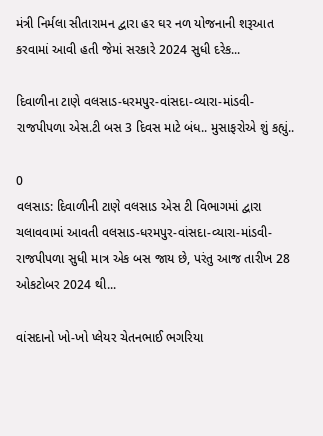મંત્રી નિર્મલા સીતારામન દ્વારા હર ઘર નળ યોજનાની શરૂઆત કરવામાં આવી હતી જેમાં સરકારે 2024 સુધી દરેક...

દિવાળીના ટાણે વલસાડ-ધરમપુર-વાંસદા-વ્યારા-માંડવી-રાજપીપળા એસ.ટી બસ 3 દિવસ માટે બંધ.. મુસાફરોએ શું કહ્યું..

0
વલસાડ: દિવાળીની ટાણે વલસાડ એસ ટી વિભાગમાં દ્વારા ચલાવવામાં આવતી વલસાડ-ધરમપુર-વાંસદા-વ્યારા-માંડવી-રાજપીપળા સુધી માત્ર એક બસ જાય છે, પરંતુ આજ તારીખ 28 ઓકટોબર 2024 થી...

વાંસદાનો ખો-ખો પ્લેયર ચેતનભાઈ ભગરિયા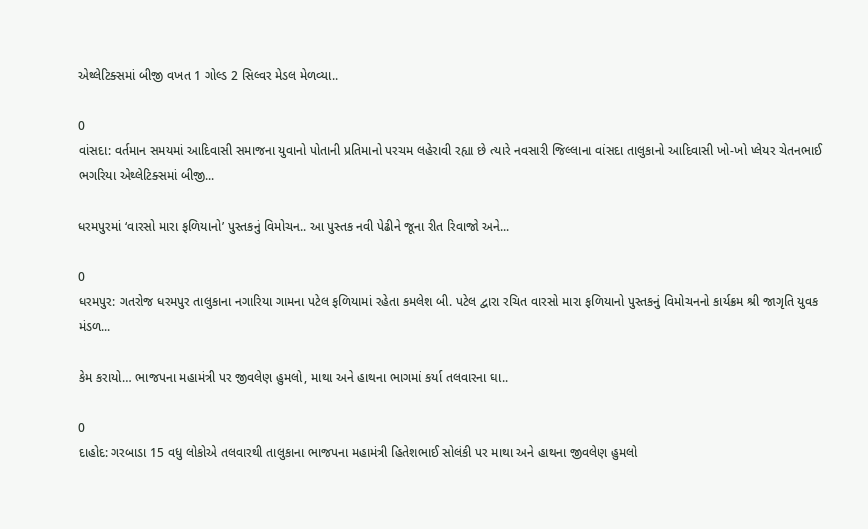એથ્લેટિક્સમાં બીજી વખત 1 ગોલ્ડ 2 સિલ્વર મેડલ મેળવ્યા..

0
વાંસદા: વર્તમાન સમયમાં આદિવાસી સમાજના યુવાનો પોતાની પ્રતિમાનો પરચમ લહેરાવી રહ્યા છે ત્યારે નવસારી જિલ્લાના વાંસદા તાલુકાનો આદિવાસી ખો-ખો પ્લેયર ચેતનભાઈ ભગરિયા એથ્લેટિક્સમાં બીજી...

ધરમપુરમાં ‘વારસો મારા ફળિયાનો’ પુસ્તકનું વિમોચન.. આ પુસ્તક નવી પેઢીને જૂના રીત રિવાજો અને...

0
ધરમપુર: ગતરોજ ધરમપુર તાલુકાના નગારિયા ગામના પટેલ ફળિયામાં રહેતા કમલેશ બી. પટેલ દ્વારા રચિત વારસો મારા ફળિયાનો પુસ્તકનું વિમોચનનો કાર્યક્રમ શ્રી જાગૃતિ યુવક મંડળ...

કેમ કરાયો… ભાજપના મહામંત્રી પર જીવલેણ હુમલો, માથા અને હાથના ભાગમાં કર્યા તલવારના ઘા..

0
દાહોદ: ગરબાડા 15 વધુ લોકોએ તલવારથી તાલુકાના ભાજપના મહામંત્રી હિતેશભાઈ સોલંકી પર માથા અને હાથના જીવલેણ હુમલો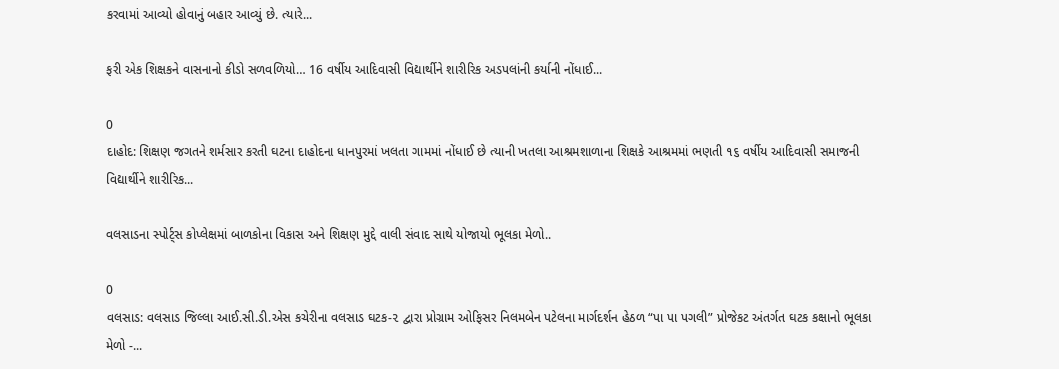કરવામાં આવ્યો હોવાનું બહાર આવ્યું છે. ત્યારે...

ફરી એક શિક્ષકને વાસનાનો કીડો સળવળિયો… 16 વર્ષીય આદિવાસી વિદ્યાર્થીને શારીરિક અડપલાંની કર્યાની નોંધાઈ...

0
દાહોદ: શિક્ષણ જગતને શર્મસાર કરતી ઘટના દાહોદના ધાનપુરમાં ખલતા ગામમાં નોંધાઈ છે ત્યાની ખતલા આશ્રમશાળાના શિક્ષકે આશ્રમમાં ભણતી ૧૬ વર્ષીય આદિવાસી સમાજની વિદ્યાર્થીને શારીરિક...

વલસાડના સ્પોર્ટ્સ કોપ્લેક્ષમાં બાળકોના વિકાસ અને શિક્ષણ મુદ્દે વાલી સંવાદ સાથે યોજાયો ભૂલકા મેળો..

0
વલસાડ: વલસાડ જિલ્લા આઈ.સી.ડી.એસ કચેરીના વલસાડ ઘટક-૨ દ્વારા પ્રોગ્રામ ઓફિસર નિલમબેન પટેલના માર્ગદર્શન હેઠળ “પા પા પગલી” પ્રોજેકટ અંતર્ગત ઘટક કક્ષાનો ભૂલકા મેળો -...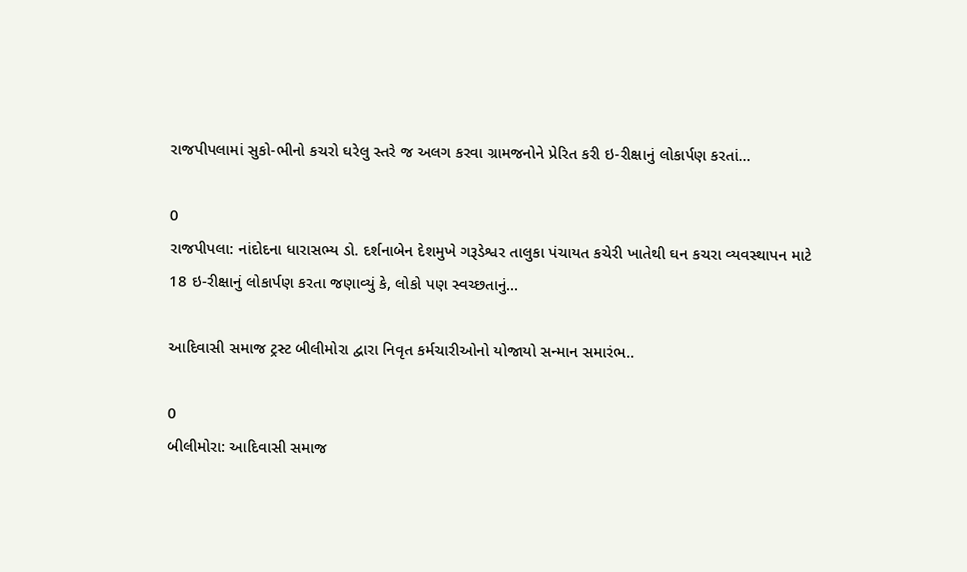રાજપીપલામાં સુકો-ભીનો કચરો ઘરેલુ સ્તરે જ અલગ કરવા ગ્રામજનોને પ્રેરિત કરી ઇ-રીક્ષાનું લોકાર્પણ કરતાં...

0
રાજપીપલા: નાંદોદના ધારાસભ્ય ડો. દર્શનાબેન દેશમુખે ગરૂડેશ્વર તાલુકા પંચાયત કચેરી ખાતેથી ઘન કચરા વ્યવસ્થાપન માટે 18 ઇ-રીક્ષાનું લોકાર્પણ કરતા જણાવ્યું કે, લોકો પણ સ્વચ્છતાનું...

આદિવાસી સમાજ ટ્રસ્ટ બીલીમોરા દ્વારા નિવૃત કર્મચારીઓનો યોજાયો સન્માન સમારંભ..

0
બીલીમોરા: આદિવાસી સમાજ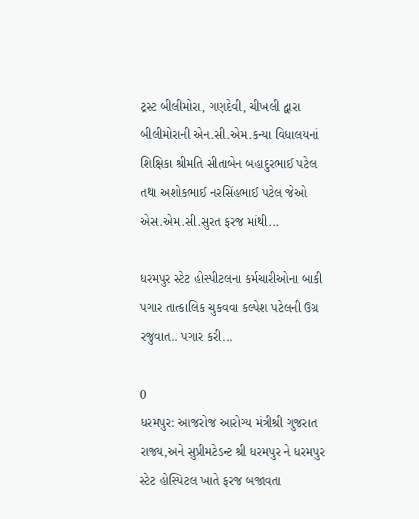ટ્રસ્ટ બીલીમોરા, ગણદેવી, ચીખલી દ્વારા બીલીમોરાની એન.સી.એમ.કન્યા વિધાલયનાં શિક્ષિકા શ્રીમતિ સીતાબેન બહાદુરભાઈ પટેલ તથા અશોકભાઈ નરસિંહભાઈ પટેલ જેઓ એસ.એમ.સી.સુરત ફરજ માંથી...

ધરમપુર સ્ટેટ હોસ્પીટલના કર્મચારીઓના બાકી પગાર તાત્કાલિક ચુકવવા કલ્પેશ પટેલની ઉગ્ર રજુવાત.. પગાર કરી...

0
ધરમપુર: આજરોજ આરોગ્ય મંત્રીશ્રી ગુજરાત રાજ્ય,અને સુપ્રીમટેડન્ટ શ્રી ધરમપુર ને ધરમપુર સ્ટેટ હોસ્પિટલ ખાતે ફરજ બજાવતા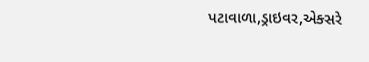પટાવાળા,ડ્રાઇવર,એક્સરે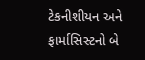ટેકનીશીયન અને ફાર્માસિસ્ટનો બે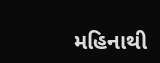મહિનાથી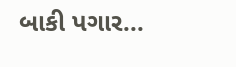બાકી પગાર...